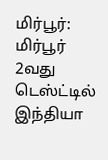மிர்பூர்: மிர்பூர் 2வது டெஸ்ட்டில் இந்தியா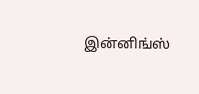இன்னிங்ஸ்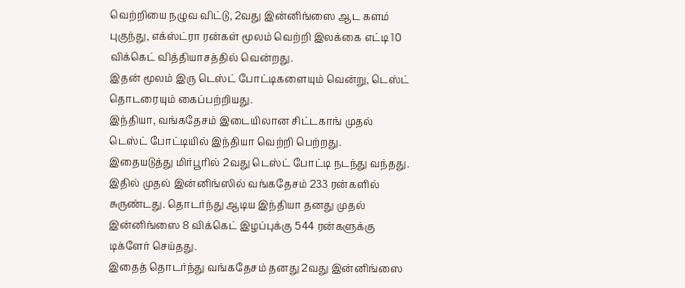வெற்றியை நழுவ விட்டு, 2வது இன்னிங்ஸை ஆட களம் புகுந்து, எக்ஸ்ட்ரா ரன்கள் மூலம் வெற்றி இலக்கை எட்டி 10 விக்கெட் வித்தியாசத்தில் வென்றது.
இதன் மூலம் இரு டெஸ்ட் போட்டிகளையும் வென்று, டெஸ்ட் தொடரையும் கைப்பற்றியது.
இந்தியா, வங்கதேசம் இடையிலான சிட்டகாங் முதல் டெஸ்ட் போட்டியில் இந்தியா வெற்றி பெற்றது.
இதையடுத்து மிர்பூரில் 2வது டெஸ்ட் போட்டி நடந்து வந்தது. இதில் முதல் இன்னிங்ஸில் வங்கதேசம் 233 ரன்களில் சுருண்டது. தொடர்ந்து ஆடிய இந்தியா தனது முதல் இன்னிங்ஸை 8 விக்கெட் இழப்புக்கு 544 ரன்களுக்கு டிக்ளேர் செய்தது.
இதைத் தொடர்ந்து வங்கதேசம் தனது 2வது இன்னிங்ஸை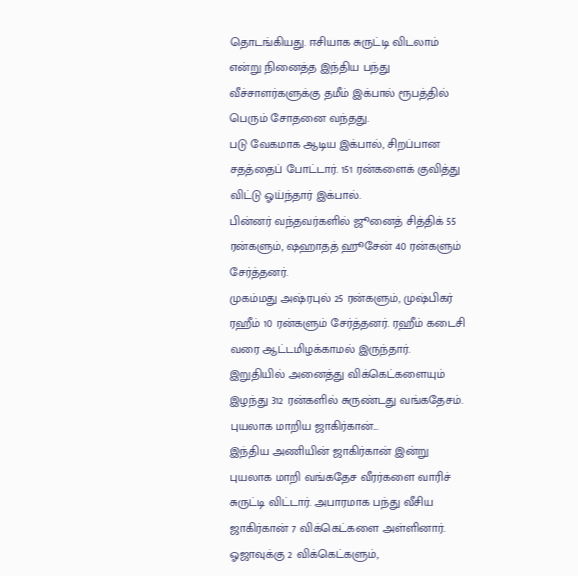தொடங்கியது. ஈசியாக சுருட்டி விடலாம் என்று நினைத்த இந்திய பந்து வீச்சாளர்களுக்கு தமீம் இக்பால் ரூபத்தில் பெரும் சோதனை வந்தது.
படு வேகமாக ஆடிய இக்பால், சிறப்பான சதத்தைப் போட்டார். 151 ரன்களைக் குவித்து விட்டு ஓய்ந்தார் இக்பால்.
பின்னர் வந்தவர்களில் ஜூனைத் சித்திக் 55 ரன்களும், ஷஹாதத் ஹூசேன் 40 ரன்களும் சேர்த்தனர்.
முகம்மது அஷ்ரபுல் 25 ரன்களும், முஷ்பிகர் ரஹீம் 10 ரன்களும் சேர்த்தனர். ரஹீம் கடைசி வரை ஆட்டமிழக்காமல் இருந்தார்.
இறுதியில் அனைத்து விக்கெட்களையும் இழந்து 312 ரன்களில் சுருண்டது வங்கதேசம்.
புயலாக மாறிய ஜாகிர்கான்...
இந்திய அணியின் ஜாகிர்கான் இன்று புயலாக மாறி வங்கதேச வீரர்களை வாரிச் சுருட்டி விட்டார். அபாரமாக பந்து வீசிய ஜாகிர்கான் 7 விக்கெட்களை அள்ளினார். ஓஜாவுக்கு 2 விக்கெட்களும்,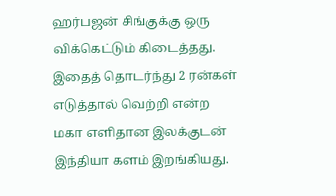ஹர்பஜன் சிங்குக்கு ஒரு விக்கெட்டும் கிடைத்தது.
இதைத் தொடர்ந்து 2 ரன்கள் எடுத்தால் வெற்றி என்ற மகா எளிதான இலக்குடன் இந்தியா களம் இறங்கியது.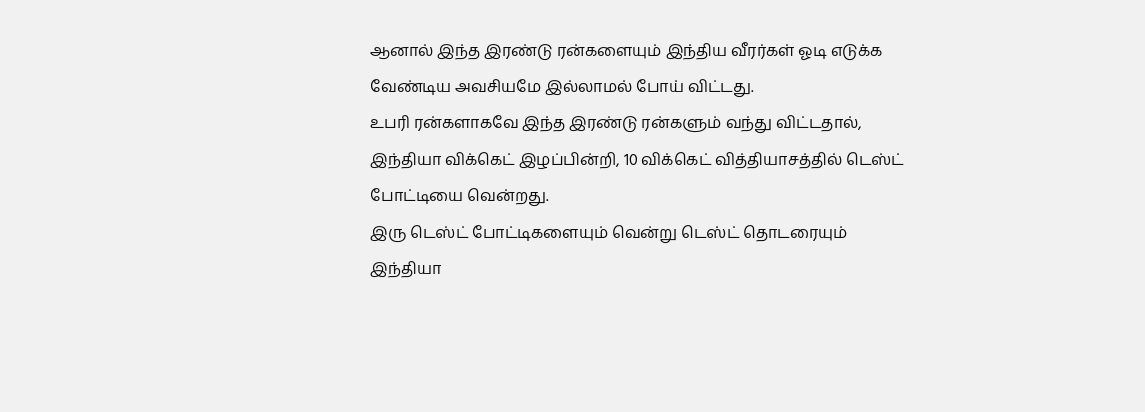ஆனால் இந்த இரண்டு ரன்களையும் இந்திய வீரர்கள் ஓடி எடுக்க வேண்டிய அவசியமே இல்லாமல் போய் விட்டது.
உபரி ரன்களாகவே இந்த இரண்டு ரன்களும் வந்து விட்டதால், இந்தியா விக்கெட் இழப்பின்றி, 10 விக்கெட் வித்தியாசத்தில் டெஸ்ட் போட்டியை வென்றது.
இரு டெஸ்ட் போட்டிகளையும் வென்று டெஸ்ட் தொடரையும் இந்தியா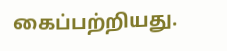கைப்பற்றியது.